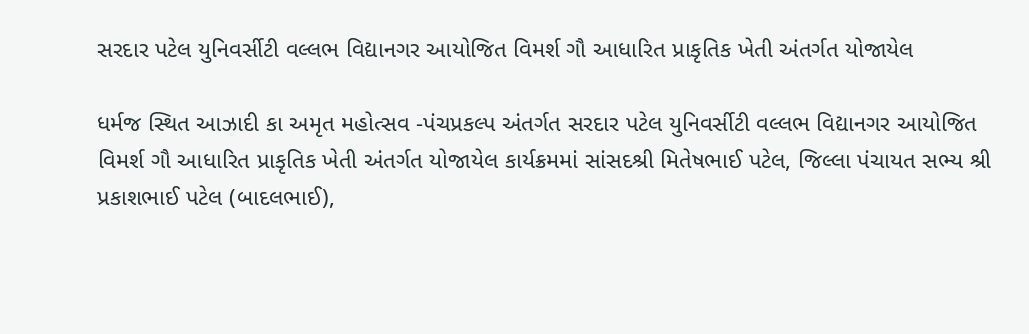સરદાર પટેલ યુનિવર્સીટી વલ્લભ વિદ્યાનગર આયોજિત વિમર્શ ગૌ આધારિત પ્રાકૃતિક ખેતી અંતર્ગત યોજાયેલ

ધર્મજ સ્થિત આઝાદી કા અમૃત મહોત્સવ -પંચપ્રકલ્પ અંતર્ગત સરદાર પટેલ યુનિવર્સીટી વલ્લભ વિદ્યાનગર આયોજિત વિમર્શ ગૌ આધારિત પ્રાકૃતિક ખેતી અંતર્ગત યોજાયેલ કાર્યક્રમમાં સાંસદશ્રી મિતેષભાઈ પટેલ, જિલ્લા પંચાયત સભ્ય શ્રી પ્રકાશભાઈ પટેલ (બાદલભાઈ),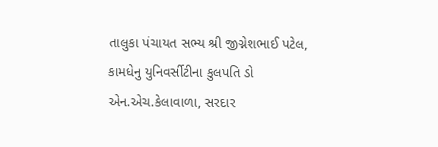તાલુકા પંચાયત સભ્ય શ્રી જીગ્નેશભાઈ પટેલ, કામધેનુ યુનિવર્સીટીના કુલપતિ ડો એન.એચ.કેલાવાળા, સરદાર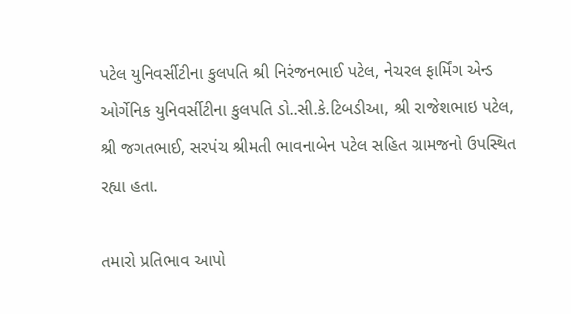પટેલ યુનિવર્સીટીના કુલપતિ શ્રી નિરંજનભાઈ પટેલ, નેચરલ ફાર્મિંગ એન્ડ ઓર્ગેનિક યુનિવર્સીટીના કુલપતિ ડો..સી.કે.ટિબડીઆ, શ્રી રાજેશભાઇ પટેલ, શ્રી જગતભાઈ, સરપંચ શ્રીમતી ભાવનાબેન પટેલ સહિત ગ્રામજનો ઉપસ્થિત રહ્યા હતા.

તમારો પ્રતિભાવ આપો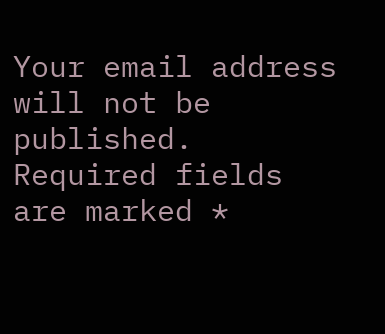Your email address will not be published. Required fields are marked *